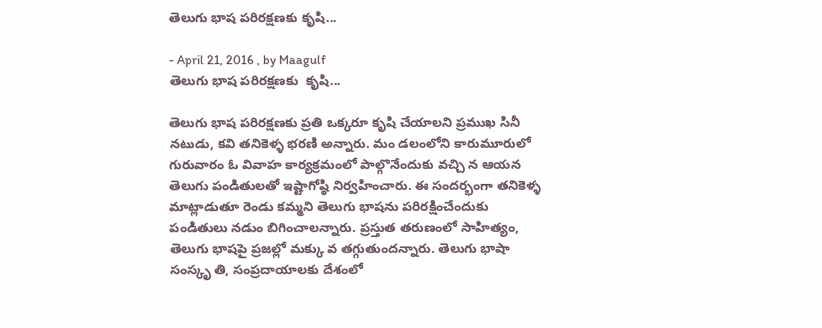తెలుగు భాష పరిరక్షణకు కృషి...

- April 21, 2016 , by Maagulf
తెలుగు భాష పరిరక్షణకు  కృషి...

తెలుగు భాష పరిరక్షణకు ప్రతి ఒక్కరూ కృషి చేయాలని ప్రముఖ సినీ నటుడు, కవి తనికెళ్ళ భరణి అన్నారు. మం డలంలోని కారుమూరులో గురువారం ఓ వివాహ కార్యక్రమంలో పాల్గొనేందుకు వచ్చి న ఆయన తెలుగు పండితులతో ఇష్టాగోష్ఠి నిర్వహించారు. ఈ సందర్భంగా తనికెళ్ళ మాట్లాడుతూ రెండు కమ్మని తెలుగు భాషను పరిరక్షించేందుకు పండితులు నడుం బిగించాలన్నారు. ప్రస్తుత తరుణంలో సాహిత్యం, తెలుగు భాషపై ప్రజల్లో మక్కు వ తగ్గుతుందన్నారు. తెలుగు భాషా సంస్కృ తి, సంప్రదాయాలకు దేశంలో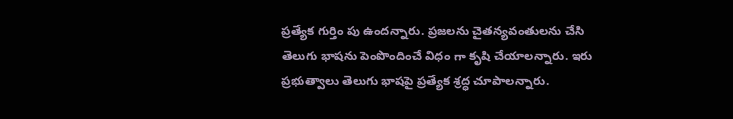ప్రత్యేక గుర్తిం పు ఉందన్నారు. ప్రజలను చైతన్యవంతులను చేసి తెలుగు భాషను పెంపొందించే విధం గా కృషి చేయాలన్నారు. ఇరు ప్రభుత్వాలు తెలుగు భాషపై ప్రత్యేక శ్రద్ధ చూపాలన్నారు.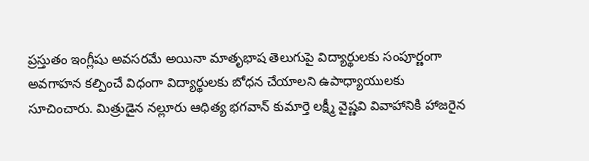ప్రస్తుతం ఇంగ్లీషు అవసరమే అయినా మాతృభాష తెలుగుపై విద్యార్థులకు సంపూర్ణంగా అవగాహన కల్పించే విధంగా విద్యార్థులకు బోధన చేయాలని ఉపాధ్యాయులకు సూచించారు. మిత్రుడైన నల్లూరు ఆధిత్య భగవాన్‌ కుమార్తె లక్ష్మీ వైష్ణవి వివాహానికి హాజరైన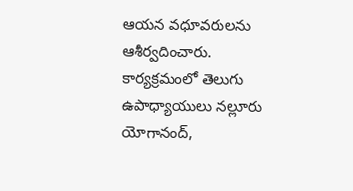ఆయన వధూవరులను ఆశీర్వదించారు. కార్యక్రమంలో తెలుగు ఉపాధ్యాయులు నల్లూరు యోగానంద్‌,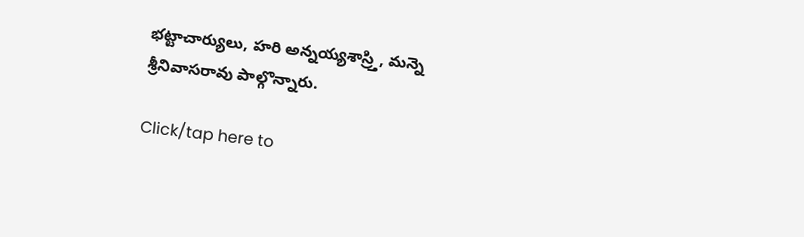భట్టాచార్యులు, హరి అన్నయ్యశాస్ర్తి, మన్నె శ్రీనివాసరావు పాల్గొన్నారు.

Click/tap here to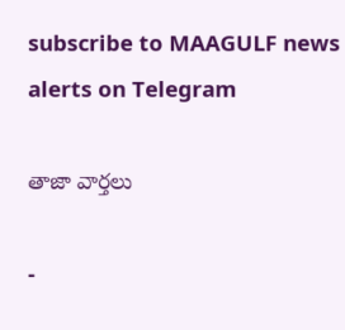subscribe to MAAGULF news alerts on Telegram

తాజా వార్తలు

-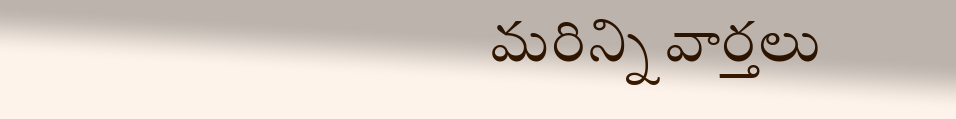మరిన్ని వార్తలు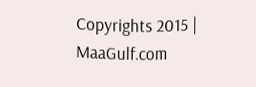Copyrights 2015 | MaaGulf.com